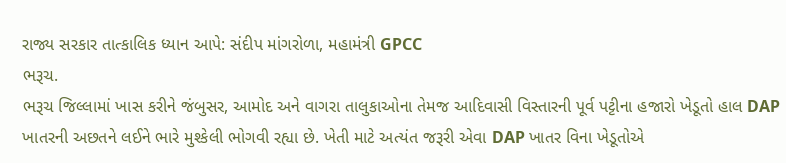રાજ્ય સરકાર તાત્કાલિક ધ્યાન આપે: સંદીપ માંગરોળા, મહામંત્રી GPCC
ભરૂચ.
ભરૂચ જિલ્લામાં ખાસ કરીને જંબુસર, આમોદ અને વાગરા તાલુકાઓના તેમજ આદિવાસી વિસ્તારની પૂર્વ પટ્ટીના હજારો ખેડૂતો હાલ DAP ખાતરની અછતને લઈને ભારે મુશ્કેલી ભોગવી રહ્યા છે. ખેતી માટે અત્યંત જરૂરી એવા DAP ખાતર વિના ખેડૂતોએ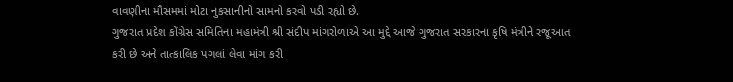વાવણીના મૌસમમાં મોટા નુકસાનીનો સામનો કરવો પડી રહ્યો છે.
ગુજરાત પ્રદેશ કોંગ્રેસ સમિતિના મહામંત્રી શ્રી સંદીપ માંગરોળાએ આ મુદ્દે આજે ગુજરાત સરકારના કૃષિ મંત્રીને રજૂઆત કરી છે અને તાત્કાલિક પગલાં લેવા માંગ કરી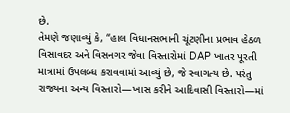છે.
તેમણે જણાવ્યું કે, “હાલ વિધાનસભાની ચૂંટણીના પ્રભાવ હેઠળ વિસાવદર અને વિસનગર જેવા વિસ્તારોમાં DAP ખાતર પૂરતી માત્રામાં ઉપલબ્ધ કરાવવામાં આવ્યું છે, જે સ્વાગત્ય છે. પરંતુ રાજ્યના અન્ય વિસ્તારો—ખાસ કરીને આદિવાસી વિસ્તારો—માં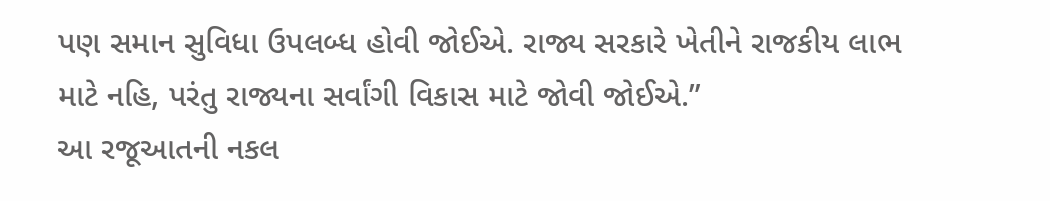પણ સમાન સુવિધા ઉપલબ્ધ હોવી જોઈએ. રાજ્ય સરકારે ખેતીને રાજકીય લાભ માટે નહિ, પરંતુ રાજ્યના સર્વાંગી વિકાસ માટે જોવી જોઈએ.”
આ રજૂઆતની નકલ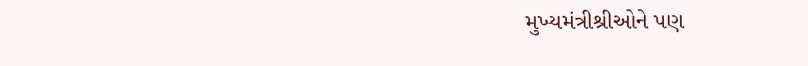મુખ્યમંત્રીશ્રીઓને પણ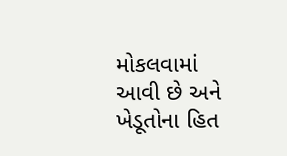મોકલવામાં આવી છે અને ખેડૂતોના હિત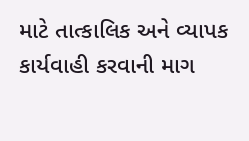માટે તાત્કાલિક અને વ્યાપક કાર્યવાહી કરવાની માગ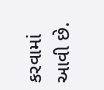કરવામાં આવી છે.